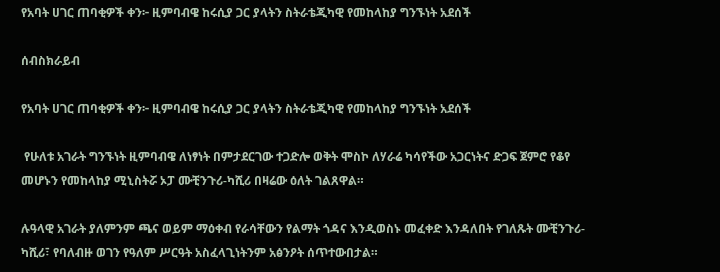የአባት ሀገር ጠባቂዎች ቀን፦ ዚምባብዌ ከሩሲያ ጋር ያላትን ስትራቴጂካዊ የመከላከያ ግንኙነት አደሰች

ሰብስክራይብ

የአባት ሀገር ጠባቂዎች ቀን፦ ዚምባብዌ ከሩሲያ ጋር ያላትን ስትራቴጂካዊ የመከላከያ ግንኙነት አደሰች

 የሁለቱ አገራት ግንኙነት ዚምባብዌ ለነፃነት በምታደርገው ተጋድሎ ወቅት ሞስኮ ለሃራሬ ካሳየችው አጋርነትና ድጋፍ ጀምሮ የቆየ መሆኑን የመከላከያ ሚኒስትሯ ኦፓ ሙቺንጉሪ-ካሺሪ በዛሬው ዕለት ገልጸዋል።

ሉዓላዊ አገራት ያለምንም ጫና ወይም ማዕቀብ የራሳቸውን የልማት ጎዳና እንዲወስኑ መፈቀድ እንዳለበት የገለጹት ሙቺንጉሪ-ካሺሪ፣ የባለብዙ ወገን የዓለም ሥርዓት አስፈላጊነትንም አፅንዖት ሰጥተውበታል።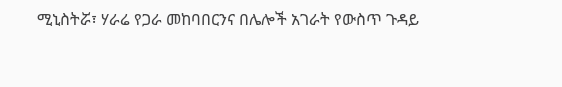ሚኒስትሯ፣ ሃራሬ የጋራ መከባበርንና በሌሎች አገራት የውስጥ ጉዳይ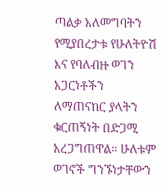ጣልቃ አለመግባትን የሚያበረታቱ የሁለትዮሽ እና የባለብዙ ወገን አጋርነቶችን ለማጠናከር ያላትን ቁርጠኝነት በድጋሚ አረጋግጠዋል። ሁለቱም ወገኖች ግንኙነታቸውን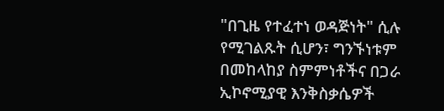"በጊዜ የተፈተነ ወዳጅነት" ሲሉ የሚገልጹት ሲሆን፣ ግንኙነቱም በመከላከያ ስምምነቶችና በጋራ ኢኮኖሚያዊ እንቅስቃሴዎች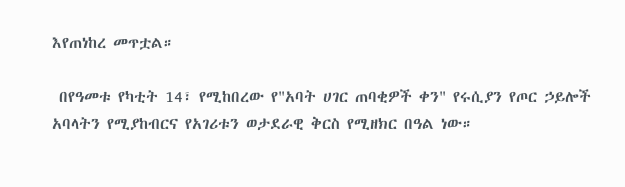እየጠነከረ መጥቷል።

 በየዓመቱ የካቲት 14፣ የሚከበረው የ"አባት ሀገር ጠባቂዎች ቀን" የሩሲያን የጦር ኃይሎች አባላትን የሚያከብርና የአገሪቱን ወታደራዊ ቅርስ የሚዘክር በዓል ነው።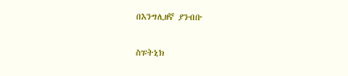በእንግሊዘኛ ያንብቡ

ስፑትኒክ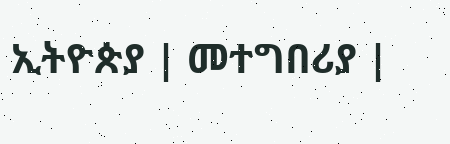ኢትዮጵያ | መተግበሪያ |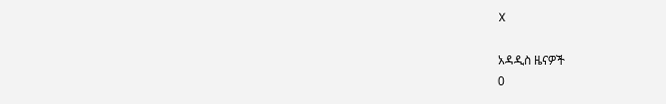X

አዳዲስ ዜናዎች
0